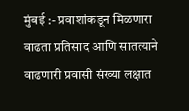मुंबई :- प्रवाशांकडून मिळणारा वाढता प्रतिसाद आणि सातत्याने वाढणारी प्रवासी संख्या लक्षात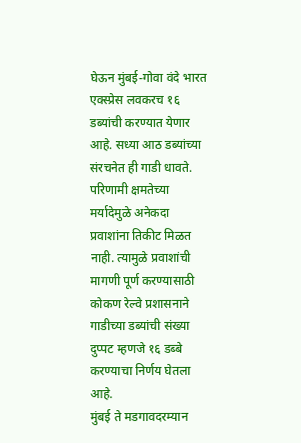घेऊन मुंबई-गोवा वंदे भारत एक्स्प्रेस लवकरच १६ डब्यांची करण्यात येणार आहे. सध्या आठ डब्यांच्या संरचनेत ही गाडी धावते. परिणामी क्षमतेच्या मर्यादेमुळे अनेकदा प्रवाशांना तिकीट मिळत नाही. त्यामुळे प्रवाशांची मागणी पूर्ण करण्यासाठी कोकण रेल्वे प्रशासनाने गाडीच्या डब्यांची संख्या दुप्पट म्हणजे १६ डब्बे करण्याचा निर्णय घेतला आहे.
मुंबई ते मडगावदरम्यान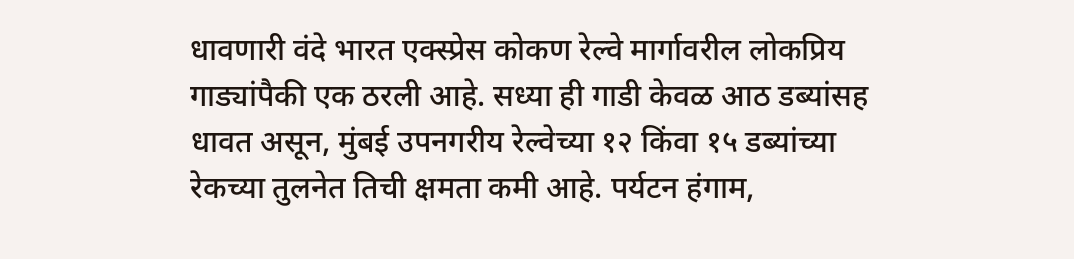धावणारी वंदे भारत एक्स्प्रेस कोकण रेल्वे मार्गावरील लोकप्रिय गाड्यांपैकी एक ठरली आहे. सध्या ही गाडी केवळ आठ डब्यांसह धावत असून, मुंबई उपनगरीय रेल्वेच्या १२ किंवा १५ डब्यांच्या रेकच्या तुलनेत तिची क्षमता कमी आहे. पर्यटन हंगाम,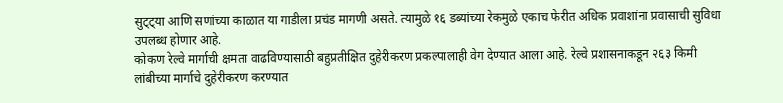सुट्ट्या आणि सणांच्या काळात या गाडीला प्रचंड मागणी असते. त्यामुळे १६ डब्यांच्या रेकमुळे एकाच फेरीत अधिक प्रवाशांना प्रवासाची सुविधा उपलब्ध होणार आहे.
कोकण रेल्वे मार्गाची क्षमता वाढविण्यासाठी बहुप्रतीक्षित दुहेरीकरण प्रकल्पालाही वेग देण्यात आला आहे. रेल्वे प्रशासनाकडून २६३ किमी लांबीच्या मार्गाचे दुहेरीकरण करण्यात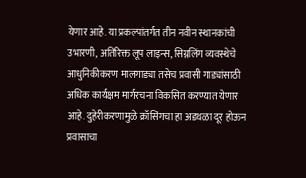येणार आहे. या प्रकल्पांतर्गत तीन नवीन स्थानकांची उभारणी, अतिरिक्त लूप लाइन्स, सिग्नलिंग व्यवस्थेचे आधुनिकीकरण मालगाड्या तसेच प्रवासी गाड्यांसाठी अधिक कार्यक्षम मार्गरचना विकसित करण्यात येणार आहे. दुहेरीकरणामुळे क्रॉसिंगचा हा अडथळा दूर होऊन प्रवासाचा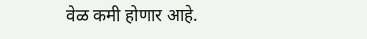वेळ कमी होणार आहे.